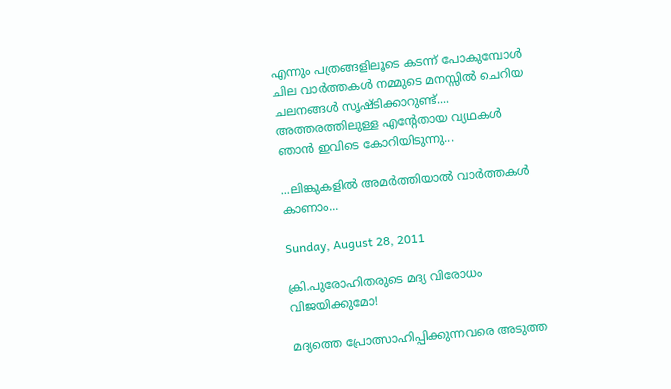എന്നും പത്രങ്ങളിലൂടെ കടന്ന് പോകുമ്പോള്‍ ചില വാര്‍ത്തകള്‍ നമ്മുടെ മനസ്സില്‍ ചെറിയ ചലനങ്ങള്‍ സൃഷ്ടിക്കാറുണ്ട്.... അത്തരത്തിലുള്ള എന്റേതായ വ്യഥകള്‍ ഞാന്‍ ഇവിടെ കോറിയിടുന്നു...

...ലിങ്കുകളില്‍ അമര്‍ത്തിയാല്‍ വാര്‍ത്തകള്‍ കാണാം...

Sunday, August 28, 2011

ക്രി.പുരോഹിതരുടെ മദ്യ വിരോധം വിജയിക്കുമോ!

മദ്യത്തെ പ്രോത്സാഹിപ്പിക്കുന്നവരെ അടുത്ത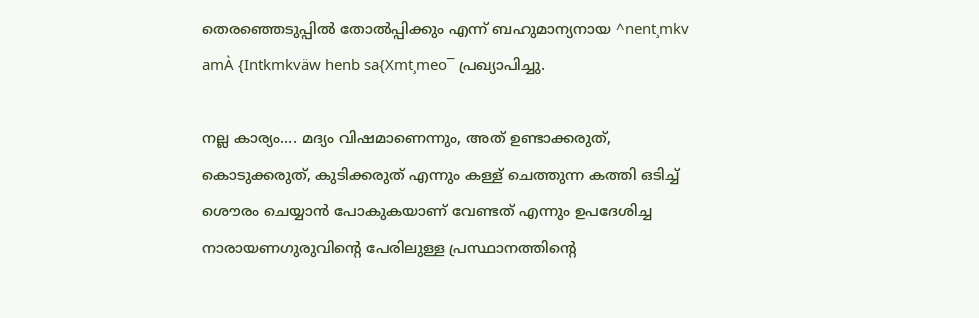തെരഞ്ഞെടുപ്പില്‍ തോല്‍പ്പിക്കും എന്ന് ബഹുമാന്യനായ ^nent¸mkv amÀ {Intkmkväw henb sa{Xmt¸meo¯ പ്രഖ്യാപിച്ചു.

നല്ല കാര്യം.... മദ്യം വിഷമാണെന്നും, അത് ഉണ്ടാക്കരുത്, കൊടുക്കരുത്, കുടിക്കരുത് എന്നും കള്ള് ചെത്തുന്ന കത്തി ഒടിച്ച് ശൌരം ചെയ്യാന്‍ പോകുകയാണ് വേണ്ടത് എന്നും ഉപദേശിച്ച നാരായണഗുരുവിന്റെ പേരിലുള്ള പ്രസ്ഥാനത്തിന്റെ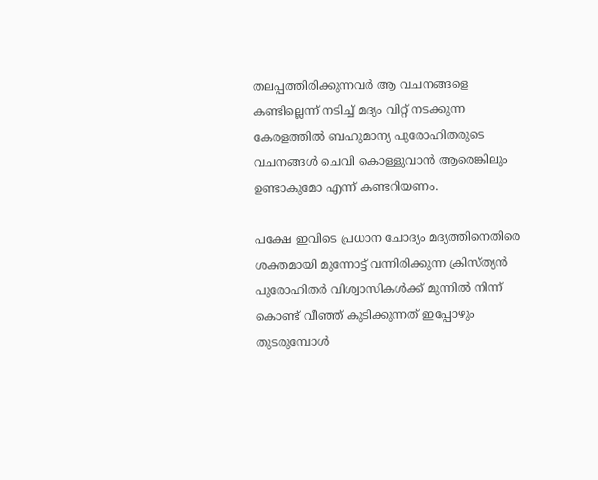തലപ്പത്തിരിക്കുന്നവര്‍ ആ വചനങ്ങളെ കണ്ടില്ലെന്ന് നടിച്ച് മദ്യം വിറ്റ് നടക്കുന്ന കേരളത്തില്‍ ബഹുമാന്യ പുരോഹിതരുടെ വചനങ്ങള്‍ ചെവി കൊള്ളുവാന്‍ ആരെങ്കിലും ഉണ്ടാകുമോ എന്ന് കണ്ടറിയണം.

പക്ഷേ ഇവിടെ പ്രധാന ചോദ്യം മദ്യത്തിനെതിരെ ശക്തമായി മുന്നോട്ട് വന്നിരിക്കുന്ന ക്രിസ്ത്യന്‍ പുരോഹിതര്‍ വിശ്വാസികള്‍ക്ക് മുന്നില്‍ നിന്ന് കൊണ്ട് വീഞ്ഞ് കുടിക്കുന്നത് ഇപ്പോഴും തുടരുമ്പോള്‍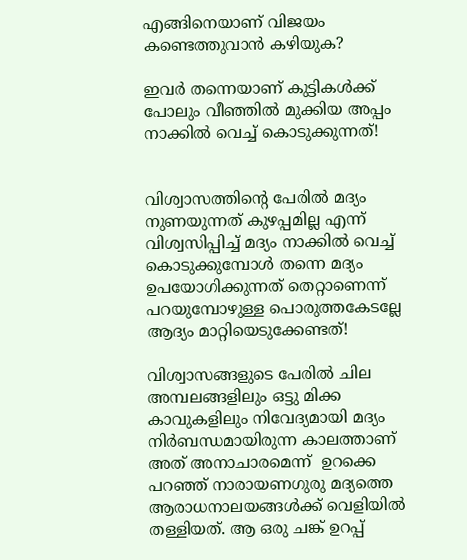എങ്ങിനെയാണ് വിജയം കണ്ടെത്തുവാന്‍ കഴിയുക?

ഇവര്‍ തന്നെയാണ് കുട്ടികള്‍ക്ക് പോലും വീഞ്ഞില്‍ മുക്കിയ അപ്പം നാക്കില്‍ വെച്ച് കൊടുക്കുന്നത്!


വിശ്വാസത്തിന്റെ പേരില്‍ മദ്യം നുണയുന്നത് കുഴപ്പമില്ല എന്ന് വിശ്വസിപ്പിച്ച് മദ്യം നാക്കില്‍ വെച്ച് കൊടുക്കുമ്പോള്‍ തന്നെ മദ്യം ഉപയോഗിക്കുന്നത് തെറ്റാണെന്ന് പറയുമ്പോഴുള്ള പൊരുത്തകേടല്ലേ ആദ്യം മാറ്റിയെടുക്കേണ്ടത്!

വിശ്വാസങ്ങളുടെ പേരില്‍ ചില അമ്പലങ്ങളിലും ഒട്ടു മിക്ക കാവുകളിലും നിവേദ്യമായി മദ്യം നിര്‍ബന്ധമായിരുന്ന കാലത്താണ് അത് അനാചാരമെന്ന്  ഉറക്കെ പറഞ്ഞ് നാരായണഗുരു മദ്യത്തെ ആരാധനാലയങ്ങള്‍ക്ക് വെളിയില്‍ തള്ളിയത്. ആ ഒരു ചങ്ക് ഉറപ്പ്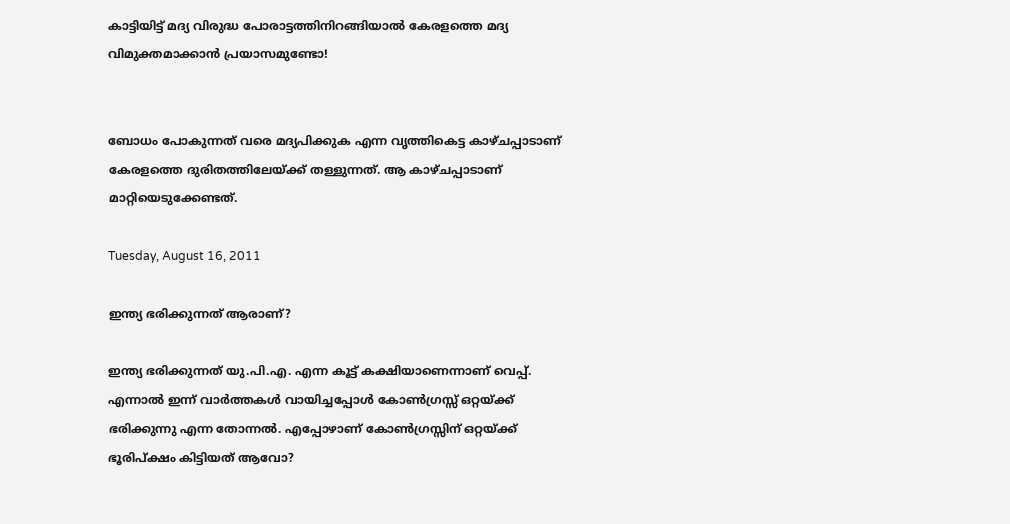കാട്ടിയിട്ട് മദ്യ വിരുദ്ധ പോരാട്ടത്തിനിറങ്ങിയാല്‍ കേരളത്തെ മദ്യ വിമുക്തമാക്കാന്‍ പ്രയാസമുണ്ടോ!


ബോധം പോകുന്നത് വരെ മദ്യപിക്കുക എന്ന വൃത്തികെട്ട കാഴ്ചപ്പാടാണ് കേരളത്തെ ദുരിതത്തിലേയ്ക്ക് തള്ളുന്നത്. ആ കാഴ്ചപ്പാടാണ് മാറ്റിയെടുക്കേണ്ടത്.

Tuesday, August 16, 2011

ഇന്ത്യ ഭരിക്കുന്നത് ആരാണ്?

ഇന്ത്യ ഭരിക്കുന്നത് യു.പി.എ. എന്ന കൂട്ട് കക്ഷിയാണെന്നാണ് വെപ്പ്. എന്നാല്‍ ഇന്ന് വാര്‍ത്തകള്‍ വായിച്ചപ്പോള്‍ കോണ്‍ഗ്രസ്സ് ഒറ്റയ്ക്ക് ഭരിക്കുന്നു എന്ന തോന്നല്‍‌. എപ്പോഴാണ് കോണ്‍ഗ്രസ്സിന് ഒറ്റയ്ക്ക് ഭൂരിപ്ക്ഷം കിട്ടിയത് ആവോ?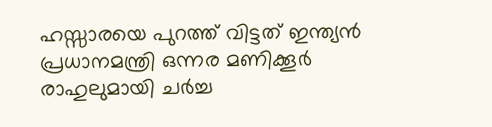ഹസ്സാരയെ പുറത്ത് വിട്ടത് ഇന്ത്യന്‍ പ്രധാനമന്ത്രി ഒന്നര മണിക്കൂര്‍ രാഹുലുമായി ചര്‍ച്ച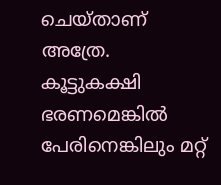ചെയ്താണ് അത്രേ. കൂട്ടുകക്ഷി ഭരണമെങ്കില്‍ പേരിനെങ്കിലും മറ്റ്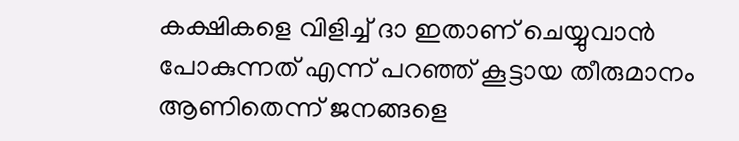കക്ഷികളെ വിളിച്ച് ദാ ഇതാണ് ചെയ്യുവാന്‍ പോകുന്നത് എന്ന് പറഞ്ഞ് കൂട്ടായ തീരുമാനം ആണിതെന്ന് ജനങ്ങളെ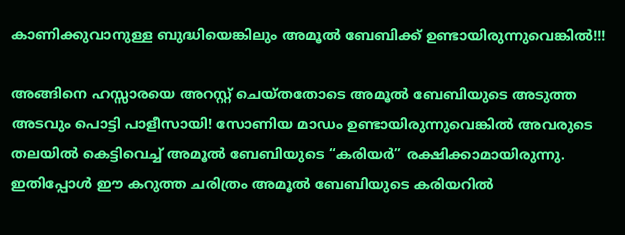കാണിക്കുവാനുള്ള ബുദ്ധിയെങ്കിലും അമൂല്‍ ബേബിക്ക് ഉണ്ടായിരുന്നുവെങ്കില്‍‌!!!

അങ്ങിനെ ഹസ്സാരയെ അറസ്റ്റ് ചെയ്തതോടെ അമൂല്‍ ബേബിയുടെ അടുത്ത അടവും പൊട്ടി പാളീസായി! സോണിയ മാഡം ഉണ്ടായിരുന്നുവെങ്കില്‍ അവരുടെ തലയില്‍ കെട്ടിവെച്ച് അമൂല്‍ ബേബിയുടെ “കരിയര്‍‌” രക്ഷിക്കാമായിരുന്നു. ഇതിപ്പോള്‍ ഈ കറുത്ത ചരിത്രം അമൂല്‍ ബേബിയുടെ കരിയറില്‍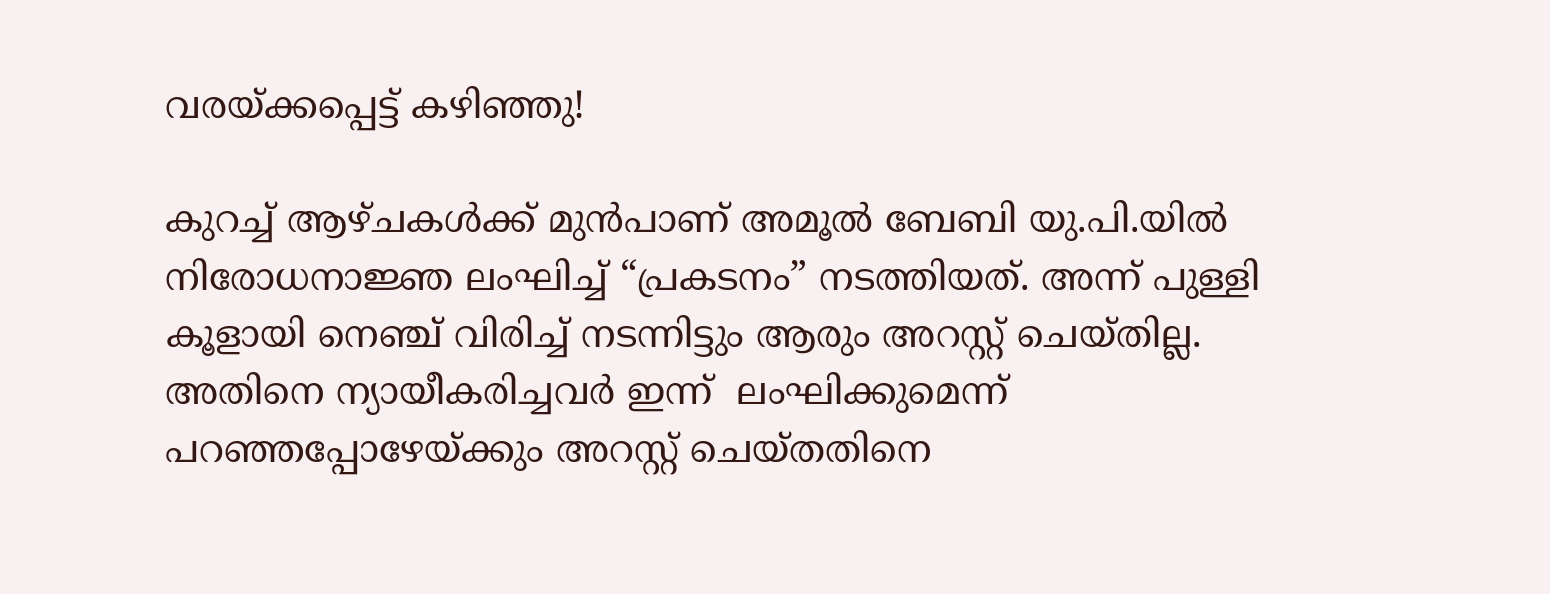വരയ്ക്കപ്പെട്ട് കഴിഞ്ഞു!

കുറച്ച് ആഴ്ചകള്‍ക്ക് മുന്‍പാണ് അമൂല്‍ ബേബി യു.പി.യില്‍ നിരോധനാജ്ഞ ലംഘിച്ച് “പ്രകടനം” നടത്തിയത്. അന്ന് പുള്ളി കൂളായി നെഞ്ച് വിരിച്ച് നടന്നിട്ടും ആരും അറസ്റ്റ് ചെയ്തില്ല. അതിനെ ന്യായീകരിച്ചവര്‍ ഇന്ന്  ലംഘിക്കുമെന്ന് പറഞ്ഞപ്പോഴേയ്ക്കും അറസ്റ്റ് ചെയ്തതിനെ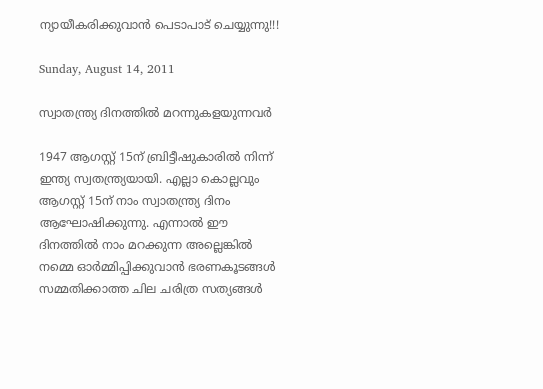ന്യായീകരിക്കുവാന്‍ പെടാപാട് ചെയ്യുന്നു!!!

Sunday, August 14, 2011

സ്വാതന്ത്ര്യ ദിനത്തില്‍ മറന്നുകളയുന്നവര്‍

1947 ആഗസ്റ്റ് 15ന് ബ്രിട്ടീഷുകാരില്‍ നിന്ന് ഇന്ത്യ സ്വതന്ത്ര്യയായി. എല്ലാ കൊല്ലവും ആഗസ്റ്റ് 15ന് നാം സ്വാതന്ത്ര്യ ദിനം ആഘോഷിക്കുന്നു. എന്നാല്‍ ഈ ദിനത്തില്‍ നാം മറക്കുന്ന അല്ലെങ്കില്‍ നമ്മെ ഓര്‍മ്മിപ്പിക്കുവാന്‍ ഭരണകൂടങ്ങള്‍ സമ്മതിക്കാത്ത ചില ചരിത്ര സത്യങ്ങള്‍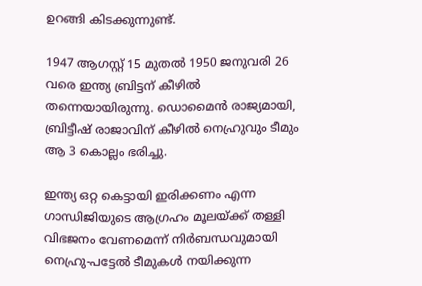ഉറങ്ങി കിടക്കുന്നുണ്ട്.

1947 ആഗസ്റ്റ് 15 മുതല്‍ 1950 ജനുവരി 26 വരെ ഇന്ത്യ ബ്രിട്ടന് കീഴില്‍ തന്നെയായിരുന്നു. ഡൊമൈന്‍ രാജ്യമായി, ബ്രിട്ടീഷ് രാജാവിന് കീഴില്‍‌ നെഹ്രുവും ടീമും ആ 3 കൊല്ലം ഭരിച്ചു.

ഇന്ത്യ ഒറ്റ കെട്ടായി ഇരിക്കണം എന്ന ഗാന്ധിജിയുടെ ആഗ്രഹം മൂലയ്ക്ക് തള്ളി വിഭജനം വേണമെന്ന് നിര്‍ബന്ധവുമായി നെഹ്രു-പട്ടേല്‍ ടീമുകള്‍ നയിക്കുന്ന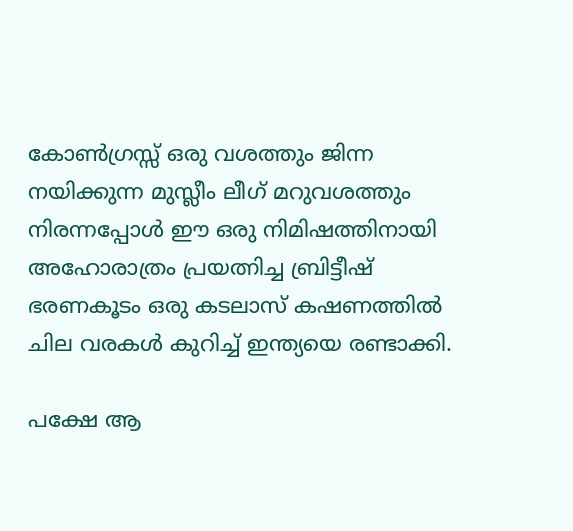കോണ്‍ഗ്രസ്സ് ഒരു വശത്തും ജിന്ന നയിക്കുന്ന മുസ്ലീം ലീഗ് മറുവശത്തും നിരന്നപ്പോള്‍ ഈ ഒരു നിമിഷത്തിനായി അഹോരാത്രം പ്രയത്നിച്ച ബ്രിട്ടീഷ് ഭരണകൂടം ഒരു കടലാസ് കഷണത്തില്‍ ചില വരകള്‍ കുറിച്ച് ഇന്ത്യയെ രണ്ടാക്കി.

പക്ഷേ ആ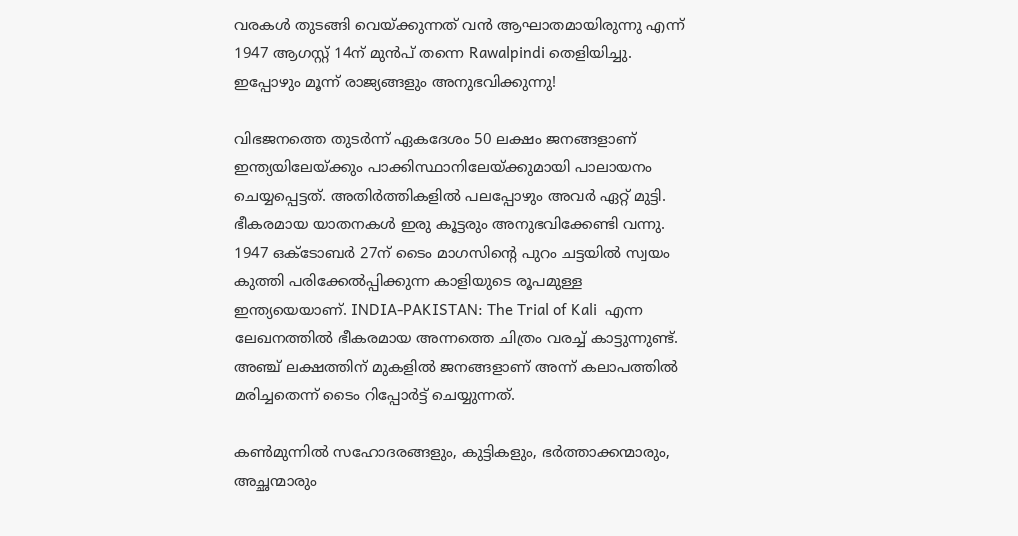വരകള്‍ തുടങ്ങി വെയ്ക്കുന്നത് വന്‍ ആഘാതമായിരുന്നു എന്ന് 1947 ആഗസ്റ്റ് 14ന് മുന്‍പ് തന്നെ Rawalpindi തെളിയിച്ചു. ഇപ്പോഴും മൂന്ന് രാജ്യങ്ങളും അനുഭവിക്കുന്നു!

വിഭജനത്തെ തുടര്‍ന്ന് ഏകദേശം 50 ലക്ഷം ജനങ്ങളാണ് ഇന്ത്യയിലേയ്ക്കും പാക്കിസ്ഥാനിലേയ്ക്കുമായി പാലായനം ചെയ്യപ്പെട്ടത്. അതിര്‍ത്തികളില്‍ പലപ്പോഴും അവര്‍ ഏറ്റ് മുട്ടി. ഭീകരമായ യാതനകള്‍ ഇരു കൂട്ടരും അനുഭവിക്കേണ്ടി വന്നു. 1947 ഒക്ടോബര്‍ 27ന് ടൈം മാഗസിന്റെ പുറം ചട്ടയില്‍ സ്വയം കുത്തി പരിക്കേല്‍പ്പിക്കുന്ന കാളിയുടെ രൂപമുള്ള ഇന്ത്യയെയാണ്. INDIA-PAKISTAN: The Trial of Kali  എന്ന ലേഖനത്തില്‍ ഭീകരമായ അന്നത്തെ ചിത്രം വരച്ച് കാട്ടുന്നുണ്ട്. അഞ്ച് ലക്ഷത്തിന് മുകളില്‍ ജനങ്ങളാണ് അന്ന് കലാപത്തില്‍ മരിച്ചതെന്ന് ടൈം റിപ്പോര്‍ട്ട് ചെയ്യുന്നത്.

കണ്‍മുന്നില്‍ സഹോദരങ്ങളും, കുട്ടികളും, ഭര്‍ത്താക്കന്മാരും, അച്ഛന്മാരും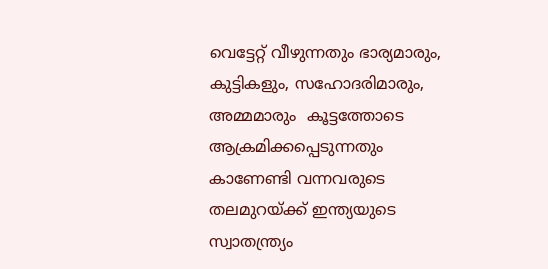വെട്ടേറ്റ് വീഴുന്നതും ഭാര്യമാരും, കുട്ടികളും, സഹോദരിമാരും, അമ്മമാരും  കൂട്ടത്തോടെ ആക്രമിക്കപ്പെടുന്നതും കാണേണ്ടി വന്നവരുടെ തലമുറയ്ക്ക് ഇന്ത്യയുടെ സ്വാതന്ത്ര്യം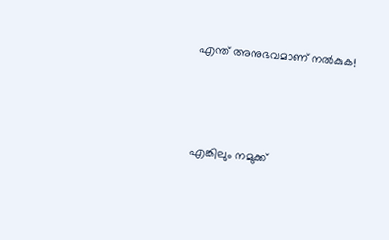എന്ത് അനുഭവമാണ് നല്‍കുക!



എങ്കിലും നമുക്ക്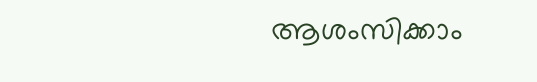ആശംസിക്കാം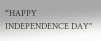“HAPPY INDEPENDENCE DAY"